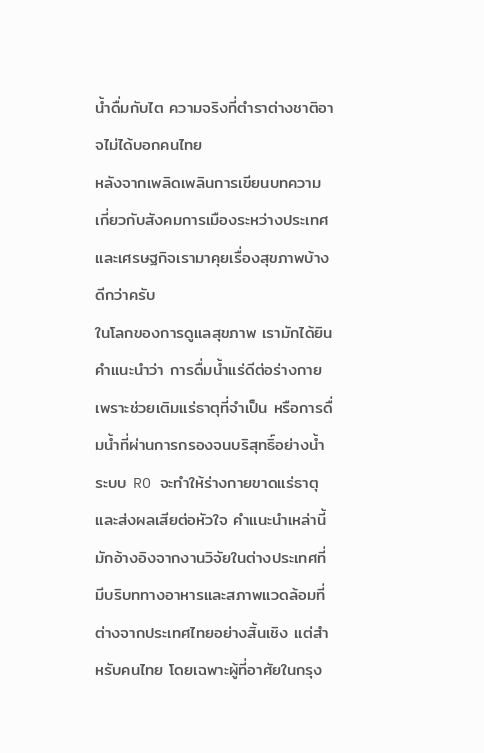น้ำดื่มกับไต ความจริงที่ตำราต่างชาติอาจไม่ได้บอกคนไทย
หลังจากเพลิดเพลินการเขียนบทความเกี่ยวกับสังคมการเมืองระหว่างประเทศและเศรษฐกิจเรามาคุยเรื่องสุขภาพบ้างดีกว่าครับ
ในโลกของการดูแลสุขภาพ เรามักได้ยินคำแนะนำว่า การดื่มน้ำแร่ดีต่อร่างกาย เพราะช่วยเติมแร่ธาตุที่จำเป็น หรือการดื่มน้ำที่ผ่านการกรองจนบริสุทธิ์อย่างน้ำระบบ RO จะทำให้ร่างกายขาดแร่ธาตุและส่งผลเสียต่อหัวใจ คำแนะนำเหล่านี้มักอ้างอิงจากงานวิจัยในต่างประเทศที่มีบริบททางอาหารและสภาพแวดล้อมที่ต่างจากประเทศไทยอย่างสิ้นเชิง แต่สำหรับคนไทย โดยเฉพาะผู้ที่อาศัยในกรุง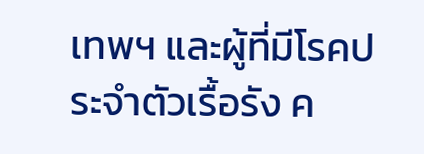เทพฯ และผู้ที่มีโรคประจำตัวเรื้อรัง ค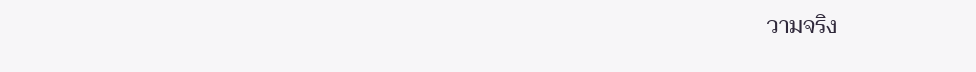วามจริง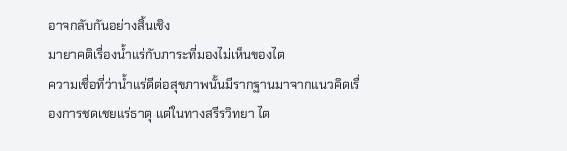อาจกลับกันอย่างสิ้นเชิง
มายาคติเรื่องน้ำแร่กับภาระที่มองไม่เห็นของไต
ความเชื่อที่ว่าน้ำแร่ดีต่อสุขภาพนั้นมีรากฐานมาจากแนวคิดเรื่องการชดเชยแร่ธาตุ แต่ในทางสรีรวิทยา ไต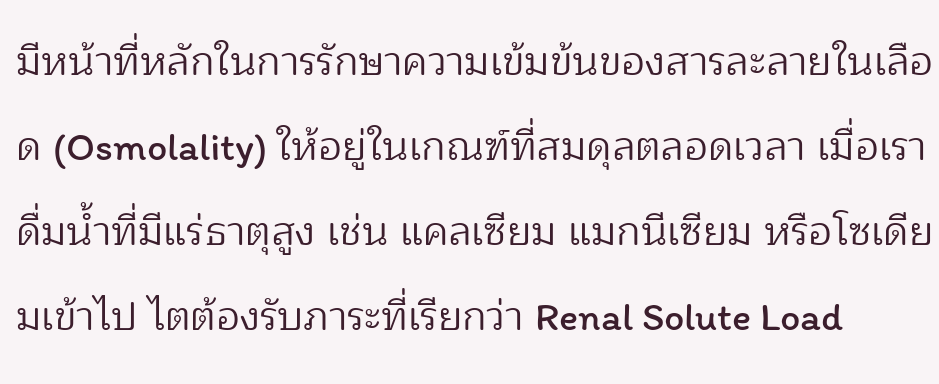มีหน้าที่หลักในการรักษาความเข้มข้นของสารละลายในเลือด (Osmolality) ให้อยู่ในเกณฑ์ที่สมดุลตลอดเวลา เมื่อเราดื่มน้ำที่มีแร่ธาตุสูง เช่น แคลเซียม แมกนีเซียม หรือโซเดียมเข้าไป ไตต้องรับภาระที่เรียกว่า Renal Solute Load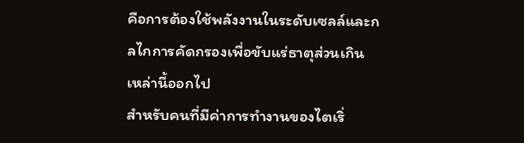คือการต้องใช้พลังงานในระดับเซลล์และกลไกการคัดกรองเพื่อขับแร่ธาตุส่วนเกินเหล่านี้ออกไป
สำหรับคนที่มีค่าการทำงานของไตเริ่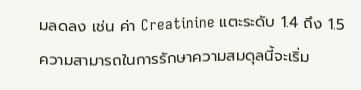มลดลง เช่น ค่า Creatinine แตะระดับ 1.4 ถึง 1.5 ความสามารถในการรักษาความสมดุลนี้จะเริ่ม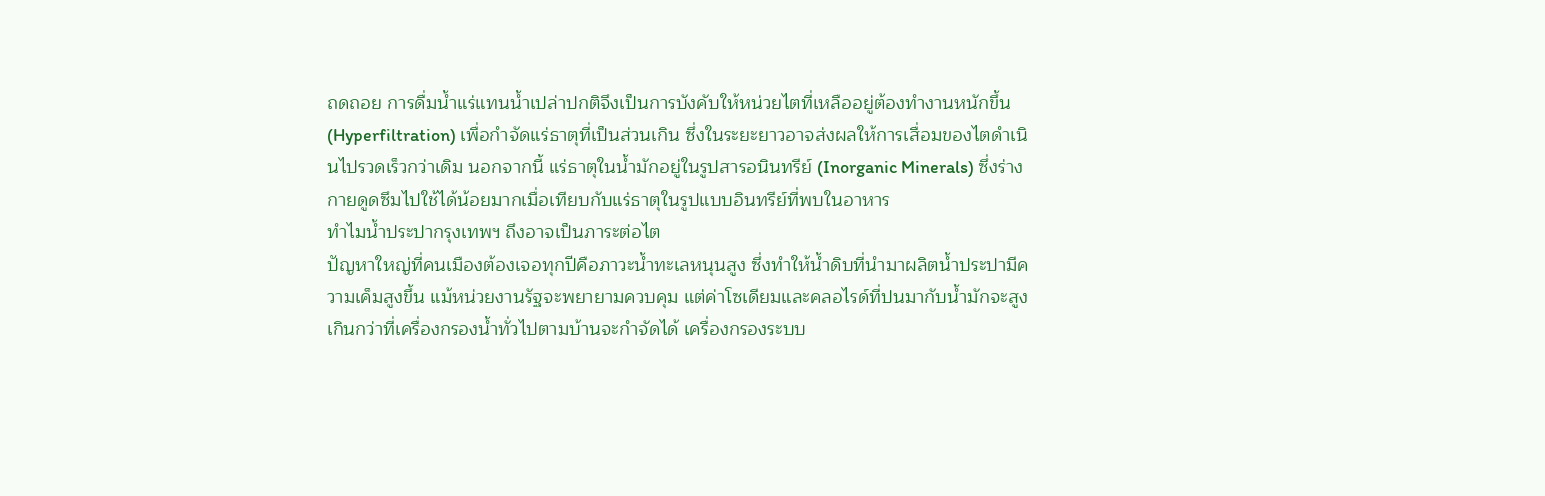ถดถอย การดื่มน้ำแร่แทนน้ำเปล่าปกติจึงเป็นการบังคับให้หน่วยไตที่เหลืออยู่ต้องทำงานหนักขึ้น (Hyperfiltration) เพื่อกำจัดแร่ธาตุที่เป็นส่วนเกิน ซึ่งในระยะยาวอาจส่งผลให้การเสื่อมของไตดำเนินไปรวดเร็วกว่าเดิม นอกจากนี้ แร่ธาตุในน้ำมักอยู่ในรูปสารอนินทรีย์ (Inorganic Minerals) ซึ่งร่างกายดูดซึมไปใช้ได้น้อยมากเมื่อเทียบกับแร่ธาตุในรูปแบบอินทรีย์ที่พบในอาหาร
ทำไมน้ำประปากรุงเทพฯ ถึงอาจเป็นภาระต่อไต
ปัญหาใหญ่ที่คนเมืองต้องเจอทุกปีคือภาวะน้ำทะเลหนุนสูง ซึ่งทำให้น้ำดิบที่นำมาผลิตน้ำประปามีความเค็มสูงขึ้น แม้หน่วยงานรัฐจะพยายามควบคุม แต่ค่าโซเดียมและคลอไรด์ที่ปนมากับน้ำมักจะสูงเกินกว่าที่เครื่องกรองน้ำทั่วไปตามบ้านจะกำจัดได้ เครื่องกรองระบบ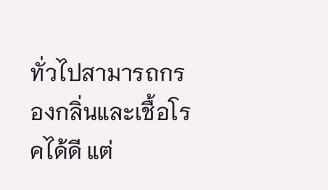ทั่วไปสามารถกรองกลิ่นและเชื้อโรคได้ดี แต่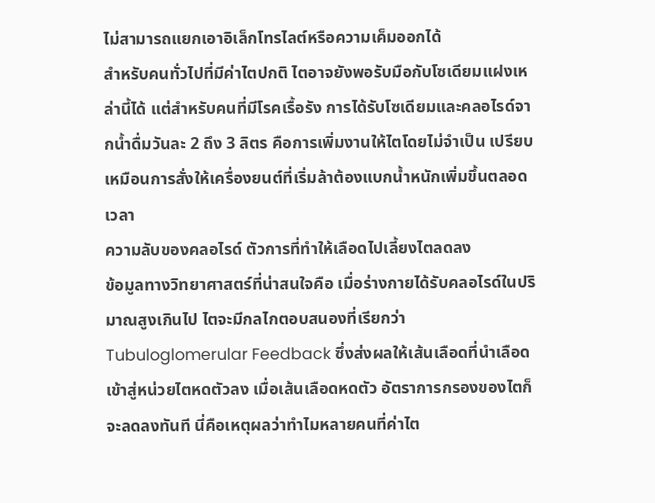ไม่สามารถแยกเอาอิเล็กโทรไลต์หรือความเค็มออกได้
สำหรับคนทั่วไปที่มีค่าไตปกติ ไตอาจยังพอรับมือกับโซเดียมแฝงเหล่านี้ได้ แต่สำหรับคนที่มีโรคเรื้อรัง การได้รับโซเดียมและคลอไรด์จากน้ำดื่มวันละ 2 ถึง 3 ลิตร คือการเพิ่มงานให้ไตโดยไม่จำเป็น เปรียบเหมือนการสั่งให้เครื่องยนต์ที่เริ่มล้าต้องแบกน้ำหนักเพิ่มขึ้นตลอดเวลา
ความลับของคลอไรด์ ตัวการที่ทำให้เลือดไปเลี้ยงไตลดลง
ข้อมูลทางวิทยาศาสตร์ที่น่าสนใจคือ เมื่อร่างกายได้รับคลอไรด์ในปริมาณสูงเกินไป ไตจะมีกลไกตอบสนองที่เรียกว่า Tubuloglomerular Feedback ซึ่งส่งผลให้เส้นเลือดที่นำเลือดเข้าสู่หน่วยไตหดตัวลง เมื่อเส้นเลือดหดตัว อัตราการกรองของไตก็จะลดลงทันที นี่คือเหตุผลว่าทำไมหลายคนที่ค่าไต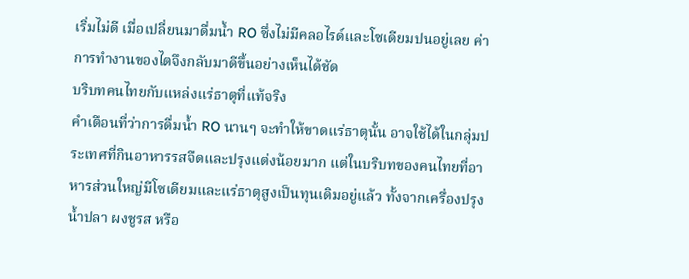เริ่มไม่ดี เมื่อเปลี่ยนมาดื่มน้ำ RO ซึ่งไม่มีคลอไรด์และโซเดียมปนอยู่เลย ค่าการทำงานของไตจึงกลับมาดีขึ้นอย่างเห็นได้ชัด
บริบทคนไทยกับแหล่งแร่ธาตุที่แท้จริง
คำเตือนที่ว่าการดื่มน้ำ RO นานๆ จะทำให้ขาดแร่ธาตุนั้น อาจใช้ได้ในกลุ่มประเทศที่กินอาหารรสจืดและปรุงแต่งน้อยมาก แต่ในบริบทของคนไทยที่อาหารส่วนใหญ่มีโซเดียมและแร่ธาตุสูงเป็นทุนเดิมอยู่แล้ว ทั้งจากเครื่องปรุง น้ำปลา ผงชูรส หรือ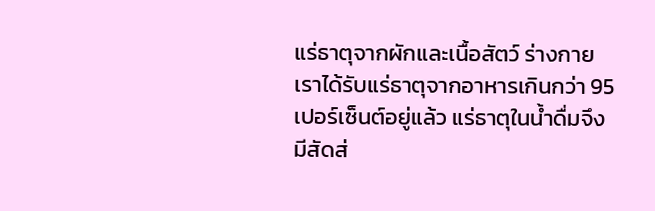แร่ธาตุจากผักและเนื้อสัตว์ ร่างกายเราได้รับแร่ธาตุจากอาหารเกินกว่า 95 เปอร์เซ็นต์อยู่แล้ว แร่ธาตุในน้ำดื่มจึงมีสัดส่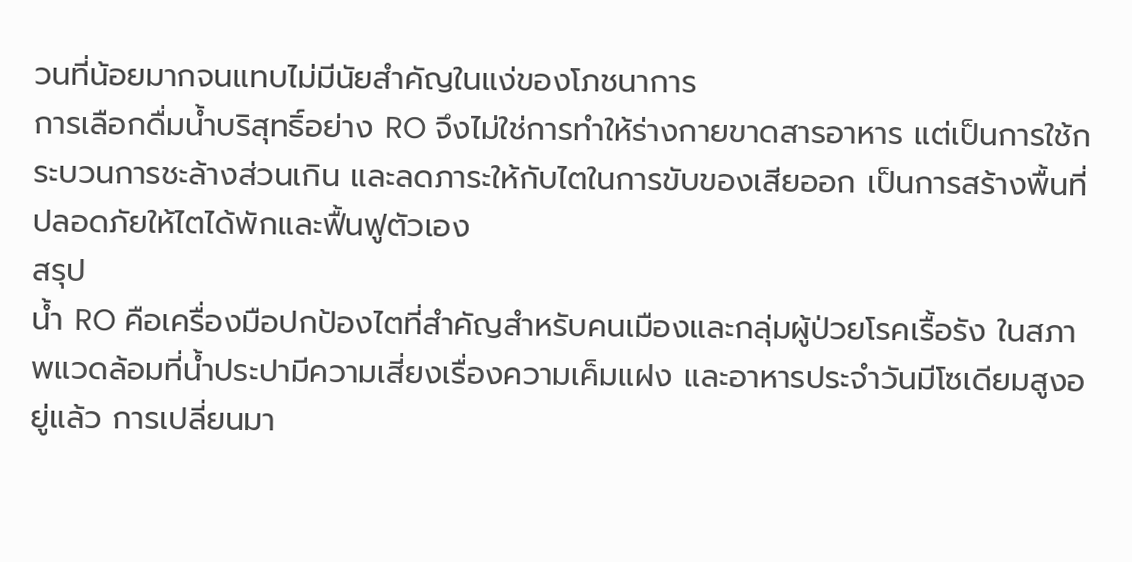วนที่น้อยมากจนแทบไม่มีนัยสำคัญในแง่ของโภชนาการ
การเลือกดื่มน้ำบริสุทธิ์อย่าง RO จึงไม่ใช่การทำให้ร่างกายขาดสารอาหาร แต่เป็นการใช้กระบวนการชะล้างส่วนเกิน และลดภาระให้กับไตในการขับของเสียออก เป็นการสร้างพื้นที่ปลอดภัยให้ไตได้พักและฟื้นฟูตัวเอง
สรุป
น้ำ RO คือเครื่องมือปกป้องไตที่สำคัญสำหรับคนเมืองและกลุ่มผู้ป่วยโรคเรื้อรัง ในสภาพแวดล้อมที่น้ำประปามีความเสี่ยงเรื่องความเค็มแฝง และอาหารประจำวันมีโซเดียมสูงอยู่แล้ว การเปลี่ยนมา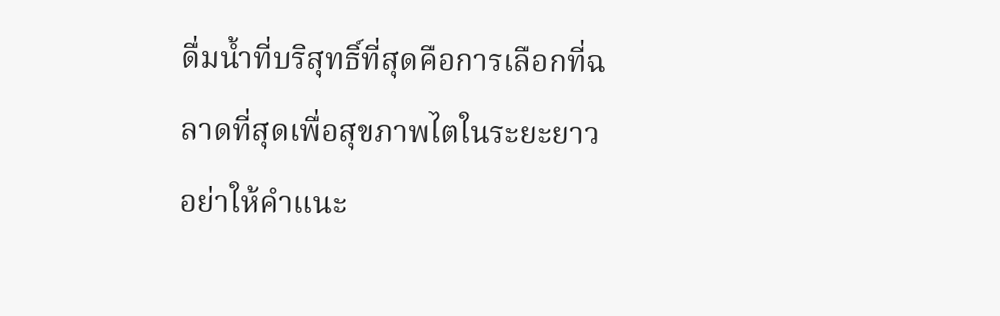ดื่มน้ำที่บริสุทธิ์ที่สุดคือการเลือกที่ฉลาดที่สุดเพื่อสุขภาพไตในระยะยาว อย่าให้คำแนะ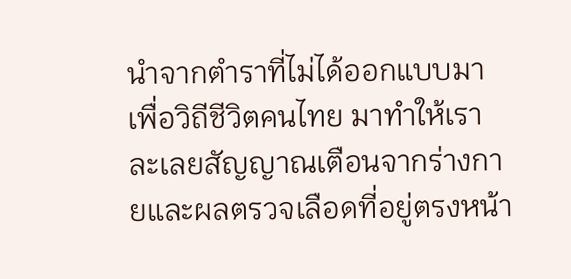นำจากตำราที่ไม่ได้ออกแบบมาเพื่อวิถีชีวิตคนไทย มาทำให้เราละเลยสัญญาณเตือนจากร่างกายและผลตรวจเลือดที่อยู่ตรงหน้า